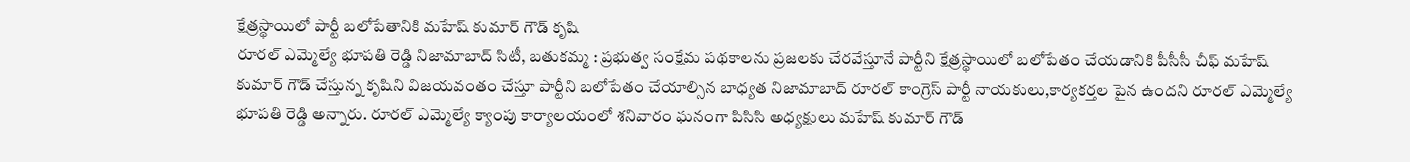క్షేత్రస్థాయిలో పార్టీ బలోపేతానికి మహేష్ కుమార్ గౌడ్ కృషి
రూరల్ ఎమ్మెల్యే భూపతి రెడ్డి నిజామాబాద్ సిటీ, బతుకమ్మ : ప్రభుత్వ సంక్షేమ పథకాలను ప్రజలకు చేరవేస్తూనే పార్టీని క్షేత్రస్థాయిలో బలోపేతం చేయడానికి పీసీసీ చీఫ్ మహేష్ కుమార్ గౌడ్ చేస్తున్న కృషిని విజయవంతం చేస్తూ పార్టీని బలోపేతం చేయాల్సిన బాధ్యత నిజామాబాద్ రూరల్ కాంగ్రెస్ పార్టీ నాయకులు,కార్యకర్తల పైన ఉందని రూరల్ ఎమ్మెల్యే భూపతి రెడ్డి అన్నారు. రూరల్ ఎమ్మెల్యే క్యాంపు కార్యాలయంలో శనివారం ఘనంగా పిసిసి అధ్యక్షులు మహేష్ కుమార్ గౌడ్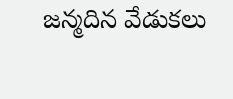జన్మదిన వేడుకలు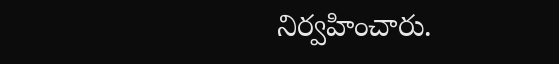నిర్వహించారు.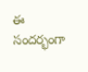ఈ సందర్భంగా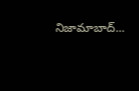నిజామాబాద్...